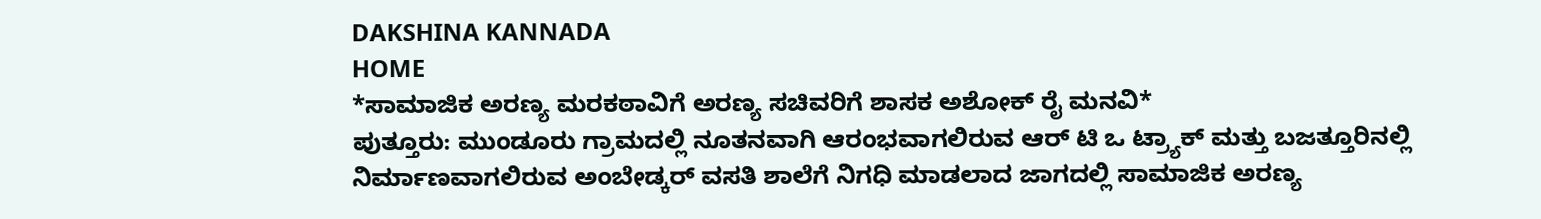DAKSHINA KANNADA
HOME
*ಸಾಮಾಜಿಕ ಅರಣ್ಯ ಮರಕಠಾವಿಗೆ ಅರಣ್ಯ ಸಚಿವರಿಗೆ ಶಾಸಕ ಅಶೋಕ್ ರೈ ಮನವಿ*
ಪುತ್ತೂರು: ಮುಂಡೂರು ಗ್ರಾಮದಲ್ಲಿ ನೂತನವಾಗಿ ಆರಂಭವಾಗಲಿರುವ ಆರ್ ಟಿ ಒ ಟ್ರ್ಯಾಕ್ ಮತ್ತು ಬಜತ್ತೂರಿನಲ್ಲಿ ನಿರ್ಮಾಣವಾಗಲಿರುವ ಅಂಬೇಡ್ಕರ್ ವಸತಿ ಶಾಲೆಗೆ ನಿಗಧಿ ಮಾಡಲಾದ ಜಾಗದಲ್ಲಿ ಸಾಮಾಜಿಕ ಅರಣ್ಯ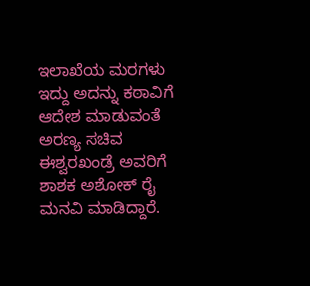ಇಲಾಖೆಯ ಮರಗಳು ಇದ್ದು ಅದನ್ನು ಕಠಾವಿಗೆ ಆದೇಶ ಮಾಡುವಂತೆ ಅರಣ್ಯ ಸಚಿವ ಈಶ್ವರಖಂಡ್ರೆ ಅವರಿಗೆ ಶಾಶಕ ಅಶೋಕ್ ರೈ ಮನವಿ ಮಾಡಿದ್ದಾರೆ.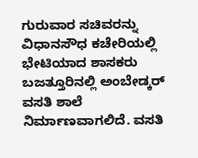ಗುರುವಾರ ಸಚಿವರನ್ನು ವಿಧಾನಸೌಧ ಕಚೇರಿಯಲ್ಲಿ ಭೇಟಿಯಾದ ಶಾಸಕರು ಬಜತ್ತೂರಿನಲ್ಲಿ ಅಂಬೇಡ್ಕರ್ ವಸತಿ ಶಾಲೆ ನಿರ್ಮಾಣವಾಗಲಿದೆ. ವಸತಿ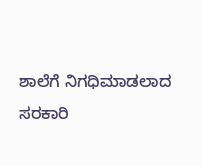ಶಾಲೆಗೆ ನಿಗಧಿಮಾಡಲಾದ ಸರಕಾರಿ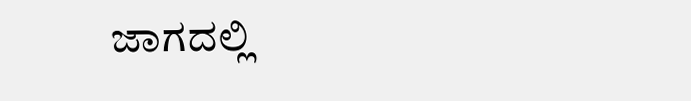ಜಾಗದಲ್ಲಿ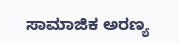ಸಾಮಾಜಿಕ ಅರಣ್ಯ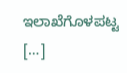ಇಲಾಖೆಗೊಳಪಟ್ಟ […]